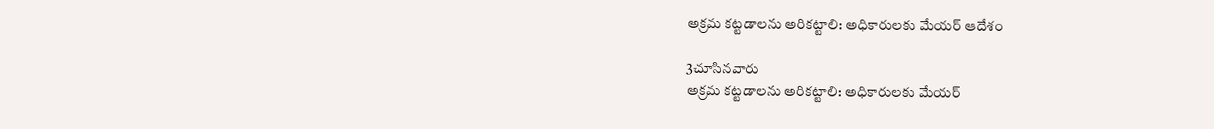అక్రమ కట్టడాలను అరికట్టాలి: అధికారులకు మేయర్ ఆదేశం

3చూసినవారు
అక్రమ కట్టడాలను అరికట్టాలి: అధికారులకు మేయర్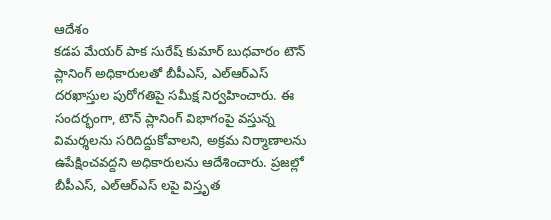ఆదేశం
కడప మేయర్ పాక సురేష్ కుమార్ బుధవారం టౌన్ ప్లానింగ్ అధికారులతో బీపీఎస్, ఎల్ఆర్ఎస్ దరఖాస్తుల పురోగతిపై సమీక్ష నిర్వహించారు. ఈ సందర్భంగా, టౌన్ ప్లానింగ్ విభాగంపై వస్తున్న విమర్శలను సరిదిద్దుకోవాలని, అక్రమ నిర్మాణాలను ఉపేక్షించవద్దని అధికారులను ఆదేశించారు. ప్రజల్లో బీపీఎస్, ఎల్ఆర్ఎస్ లపై విస్తృత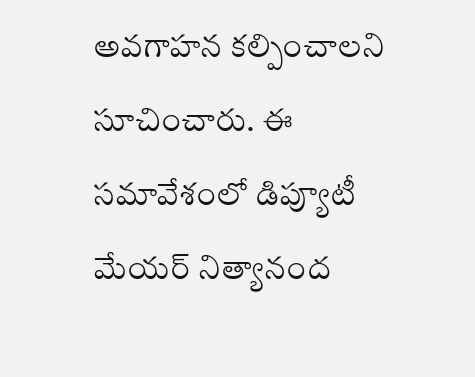అవగాహన కల్పించాలని సూచించారు. ఈ సమావేశంలో డిప్యూటీ మేయర్ నిత్యానంద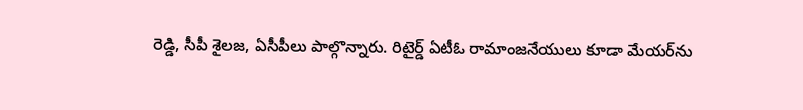రెడ్డి, సీపీ శైలజ, ఏసీపీలు పాల్గొన్నారు. రిటైర్డ్ ఏటీఓ రామాంజనేయులు కూడా మేయర్‌ను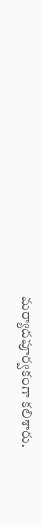మర్యాదపూర్వకంగా కలిశారు.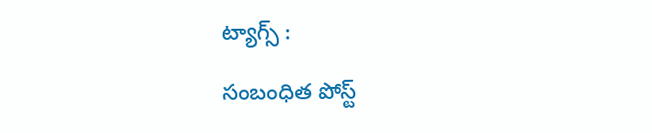ట్యాగ్స్ :

సంబంధిత పోస్ట్